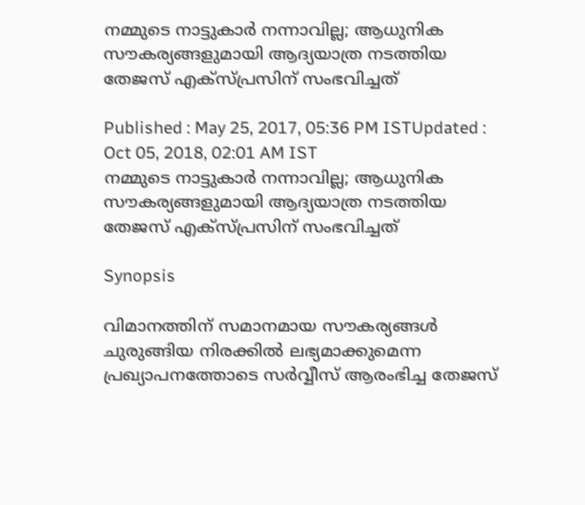നമ്മുടെ നാട്ടുകാര്‍ നന്നാവില്ല; ആധുനിക സൗകര്യങ്ങളുമായി ആദ്യയാത്ര നടത്തിയ തേജസ് എക്സ്പ്രസിന് സംഭവിച്ചത്

Published : May 25, 2017, 05:36 PM ISTUpdated : Oct 05, 2018, 02:01 AM IST
നമ്മുടെ നാട്ടുകാര്‍ നന്നാവില്ല; ആധുനിക സൗകര്യങ്ങളുമായി ആദ്യയാത്ര നടത്തിയ  തേജസ് എക്സ്പ്രസിന് സംഭവിച്ചത്

Synopsis

വിമാനത്തിന് സമാനമായ സൗകര്യങ്ങള്‍ ചുരുങ്ങിയ നിരക്കില്‍ ലഭ്യമാക്കുമെന്ന പ്രഖ്യാപനത്തോടെ സര്‍വ്വീസ് ആരംഭിച്ച തേജസ്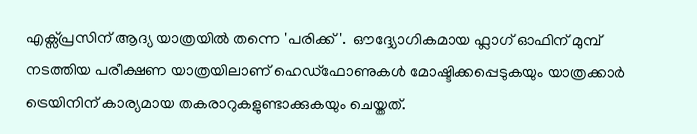എക്സ്‍പ്രസിന് ആദ്യ യാത്രയില്‍ തന്നെ 'പരിക്ക്'.  ഔദ്ദ്യോഗികമായ ഫ്ലാഗ് ഓഫിന് മുമ്പ് നടത്തിയ പരീക്ഷണ യാത്രയിലാണ് ഹെഡ്ഫോണുകള്‍ മോഷ്ടിക്കപ്പെടുകയും യാത്രക്കാര്‍ ട്രെയിനിന് കാര്യമായ തകരാറുകളുണ്ടാക്കുകയും ചെയ്തത്.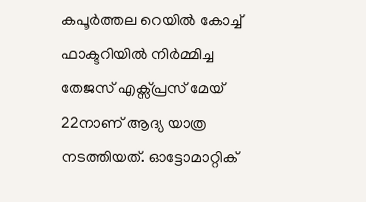കപൂര്‍ത്തല റെയില്‍ കോച്ച് ഫാക്ടറിയില്‍ നിര്‍മ്മിച്ച തേജസ് എക്സ്‍പ്രസ് മേയ് 22നാണ് ആദ്യ യാത്ര നടത്തിയത്. ഓട്ടോമാറ്റിക്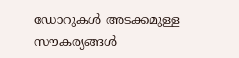ഡോറുകള്‍ അടക്കമുള്ള സൗകര്യങ്ങള്‍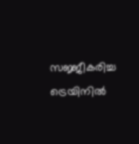സജ്ജീകരിച്ച ട്രെയിനില്‍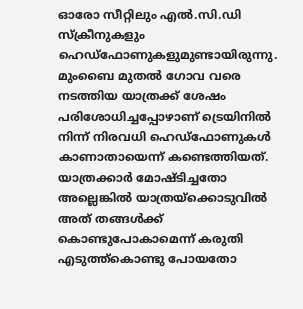ഓരോ സീറ്റിലും എല്‍.സി.ഡി സ്ക്രീനുകളും ഹെഡ്ഫോണുകളുമുണ്ടായിരുന്നു. മുംബൈ മുതല്‍ ഗോവ വരെ നടത്തിയ യാത്രക്ക് ശേഷം പരിശോധിച്ചപ്പോഴാണ് ട്രെയിനില്‍ നിന്ന് നിരവധി ഹെഡ്ഫോണുകള്‍ കാണാതായെന്ന് കണ്ടെത്തിയത്. യാത്രക്കാര്‍ മോഷ്ടിച്ചതോ അല്ലെങ്കില്‍ യാത്രയ്ക്കൊടുവില്‍ അത് തങ്ങള്‍ക്ക് കൊണ്ടുപോകാമെന്ന് കരുതി എടുത്ത്കൊണ്ടു പോയതോ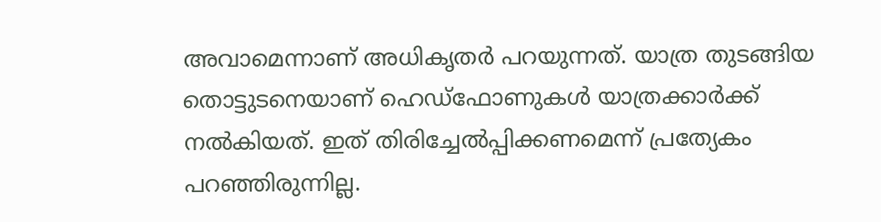അവാമെന്നാണ് അധികൃതര്‍ പറയുന്നത്. യാത്ര തുടങ്ങിയ തൊട്ടുടനെയാണ് ഹെഡ്ഫോണുകള്‍ യാത്രക്കാര്‍ക്ക് നല്‍കിയത്. ഇത് തിരിച്ചേല്‍പ്പിക്കണമെന്ന് പ്രത്യേകം പറഞ്ഞിരുന്നില്ല.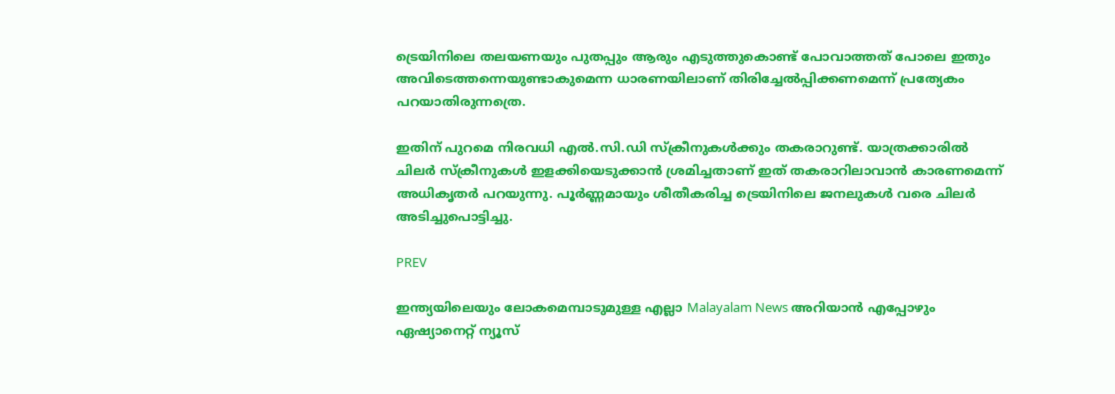ട്രെയിനിലെ തലയണയും പുതപ്പും ആരും എടുത്തുകൊണ്ട് പോവാത്തത് പോലെ ഇതും അവിടെത്തന്നെയുണ്ടാകുമെന്ന ധാരണയിലാണ് തിരിച്ചേല്‍പ്പിക്കണമെന്ന് പ്രത്യേകം പറയാതിരുന്നത്രെ.

ഇതിന് പുറമെ നിരവധി എല്‍.സി.ഡി സ്ക്രീനുകള്‍ക്കും തകരാറുണ്ട്. യാത്രക്കാരില്‍ ചിലര്‍ സ്ക്രീനുകള്‍ ഇളക്കിയെടുക്കാന്‍ ശ്രമിച്ചതാണ് ഇത് തകരാറിലാവാന്‍ കാരണമെന്ന് അധികൃതര്‍ പറയുന്നു. പൂര്‍ണ്ണമായും ശീതീകരിച്ച ട്രെയിനിലെ ജനലുകള്‍ വരെ ചിലര്‍ അടിച്ചുപൊട്ടിച്ചു.

PREV

ഇന്ത്യയിലെയും ലോകമെമ്പാടുമുള്ള എല്ലാ Malayalam News അറിയാൻ എപ്പോഴും ഏഷ്യാനെറ്റ് ന്യൂസ്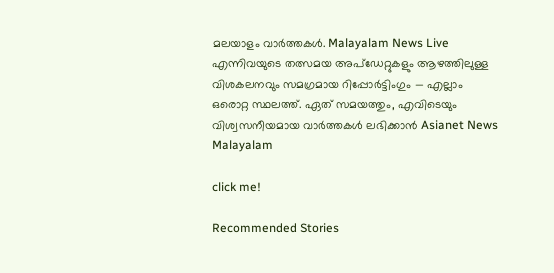മലയാളം വാർത്തകൾ. Malayalam News Live എന്നിവയുടെ തത്സമയ അപ്‌ഡേറ്റുകളും ആഴത്തിലുള്ള വിശകലനവും സമഗ്രമായ റിപ്പോർട്ടിംഗും — എല്ലാം ഒരൊറ്റ സ്ഥലത്ത്. ഏത് സമയത്തും, എവിടെയും വിശ്വസനീയമായ വാർത്തകൾ ലഭിക്കാൻ Asianet News Malayalam

click me!

Recommended Stories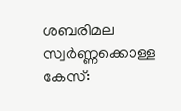ശബരിമല സ്വർണ്ണക്കൊള്ള കേസ്: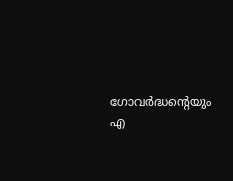ഗോവർദ്ധന്റെയും എ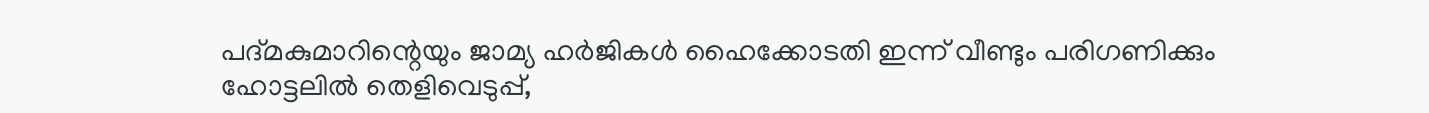പദ്മകുമാറിന്റെയും ജാമ്യ ഹർജികൾ ഹൈക്കോടതി ഇന്ന് വീണ്ടും പരിഗണിക്കും
ഹോട്ടലിൽ തെളിവെടുപ്പ്,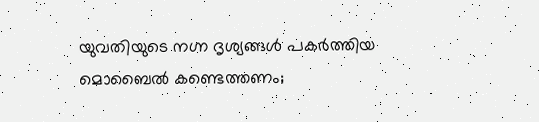യുവതിയുടെ നഗ്ന ദൃശ്യങ്ങൾ പകർത്തിയ മൊബൈൽ കണ്ടെത്തണം;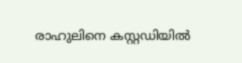രാഹുലിനെ കസ്റ്റഡിയിൽ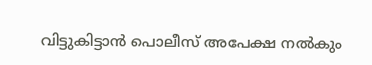വിട്ടുകിട്ടാൻ പൊലീസ് അപേക്ഷ നൽകും